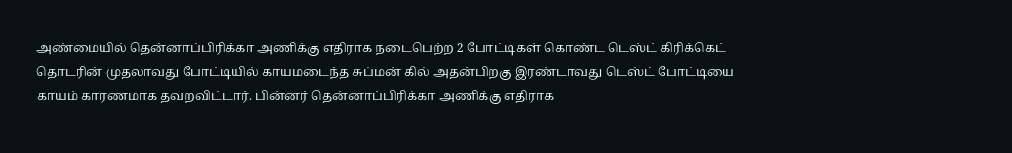அண்மையில் தென்னாப்பிரிக்கா அணிக்கு எதிராக நடைபெற்ற 2 போட்டிகள் கொண்ட டெஸ்ட் கிரிக்கெட் தொடரின் முதலாவது போட்டியில் காயமடைந்த சுப்மன் கில் அதன்பிறகு இரண்டாவது டெஸ்ட் போட்டியை காயம் காரணமாக தவறவிட்டார். பின்னர் தென்னாப்பிரிக்கா அணிக்கு எதிராக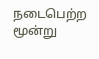நடைபெற்ற மூன்று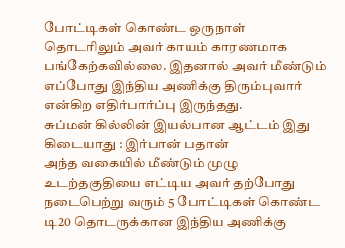போட்டிகள் கொண்ட ஒருநாள் தொடரிலும் அவர் காயம் காரணமாக பங்கேற்கவில்லை. இதனால் அவர் மீண்டும் எப்போது இந்திய அணிக்கு திரும்புவார் என்கிற எதிர்பார்ப்பு இருந்தது.
சுப்மன் கில்லின் இயல்பான ஆட்டம் இது கிடையாது : இர்பான் பதான்
அந்த வகையில் மீண்டும் முழு உடற்தகுதியை எட்டிய அவர் தற்போது நடைபெற்று வரும் 5 போட்டிகள் கொண்ட டி20 தொடருக்கான இந்திய அணிக்கு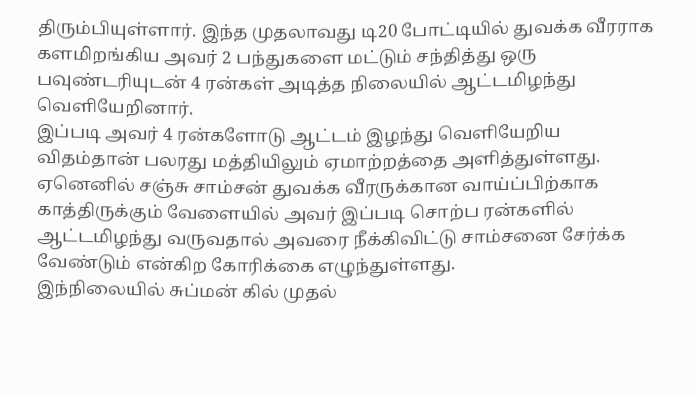திரும்பியுள்ளார். இந்த முதலாவது டி20 போட்டியில் துவக்க வீரராக களமிறங்கிய அவர் 2 பந்துகளை மட்டும் சந்தித்து ஒரு பவுண்டரியுடன் 4 ரன்கள் அடித்த நிலையில் ஆட்டமிழந்து வெளியேறினார்.
இப்படி அவர் 4 ரன்களோடு ஆட்டம் இழந்து வெளியேறிய விதம்தான் பலரது மத்தியிலும் ஏமாற்றத்தை அளித்துள்ளது. ஏனெனில் சஞ்சு சாம்சன் துவக்க வீரருக்கான வாய்ப்பிற்காக காத்திருக்கும் வேளையில் அவர் இப்படி சொற்ப ரன்களில் ஆட்டமிழந்து வருவதால் அவரை நீக்கிவிட்டு சாம்சனை சேர்க்க வேண்டும் என்கிற கோரிக்கை எழுந்துள்ளது.
இந்நிலையில் சுப்மன் கில் முதல்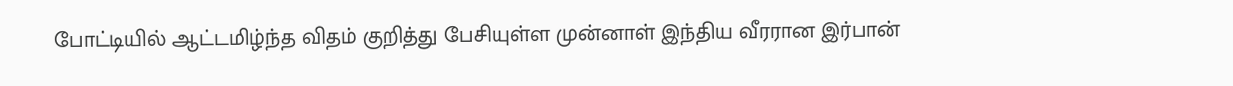போட்டியில் ஆட்டமிழ்ந்த விதம் குறித்து பேசியுள்ள முன்னாள் இந்திய வீரரான இர்பான்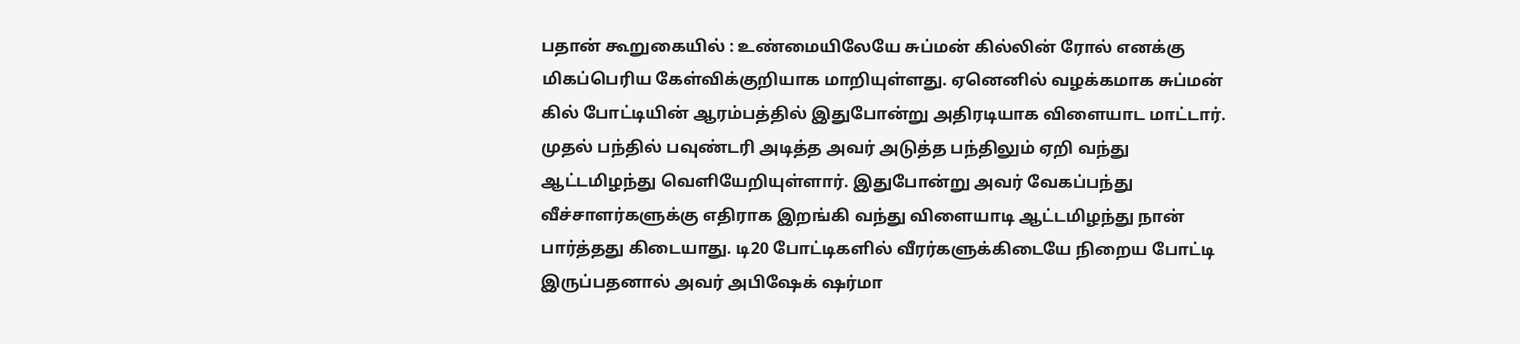பதான் கூறுகையில் : உண்மையிலேயே சுப்மன் கில்லின் ரோல் எனக்கு மிகப்பெரிய கேள்விக்குறியாக மாறியுள்ளது. ஏனெனில் வழக்கமாக சுப்மன் கில் போட்டியின் ஆரம்பத்தில் இதுபோன்று அதிரடியாக விளையாட மாட்டார்.
முதல் பந்தில் பவுண்டரி அடித்த அவர் அடுத்த பந்திலும் ஏறி வந்து ஆட்டமிழந்து வெளியேறியுள்ளார். இதுபோன்று அவர் வேகப்பந்து வீச்சாளர்களுக்கு எதிராக இறங்கி வந்து விளையாடி ஆட்டமிழந்து நான் பார்த்தது கிடையாது. டி20 போட்டிகளில் வீரர்களுக்கிடையே நிறைய போட்டி இருப்பதனால் அவர் அபிஷேக் ஷர்மா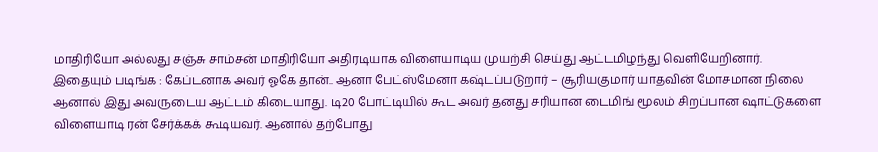மாதிரியோ அல்லது சஞ்சு சாம்சன் மாதிரியோ அதிரடியாக விளையாடிய முயற்சி செய்து ஆட்டமிழந்து வெளியேறினார்.
இதையும் படிங்க : கேப்டனாக அவர் ஓகே தான்.. ஆனா பேட்ஸ்மேனா கஷ்டப்படுறார் – சூரியகுமார் யாதவின் மோசமான நிலை
ஆனால் இது அவருடைய ஆட்டம் கிடையாது. டி20 போட்டியில் கூட அவர் தனது சரியான டைமிங் மூலம் சிறப்பான ஷாட்டுகளை விளையாடி ரன் சேர்க்கக் கூடியவர். ஆனால் தற்போது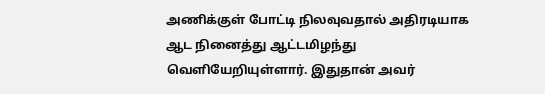அணிக்குள் போட்டி நிலவுவதால் அதிரடியாக ஆட நினைத்து ஆட்டமிழந்து வெளியேறியுள்ளார். இதுதான் அவர்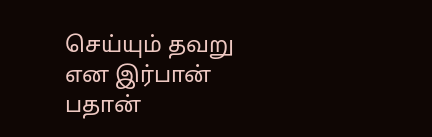செய்யும் தவறு என இர்பான் பதான்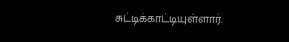சுட்டிக்காட்டியுள்ளார்.